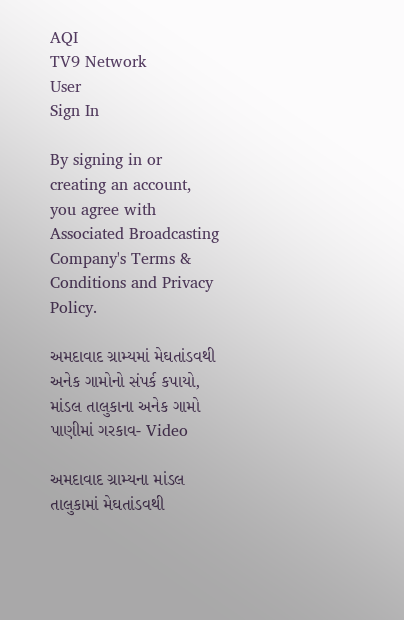AQI
TV9 Network
User
Sign In

By signing in or creating an account, you agree with Associated Broadcasting Company's Terms & Conditions and Privacy Policy.

અમદાવાદ ગ્રામ્યમાં મેઘતાંડવથી અનેક ગામોનો સંપર્ક કપાયો, માંડલ તાલુકાના અનેક ગામો પાણીમાં ગરકાવ- Video

અમદાવાદ ગ્રામ્યના માંડલ તાલુકામાં મેઘતાંડવથી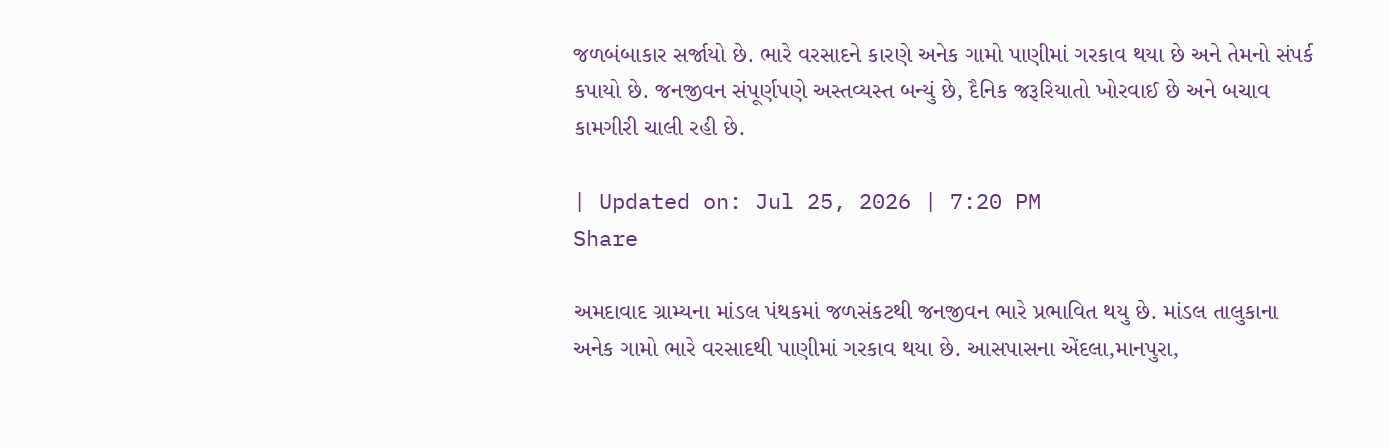જળબંબાકાર સર્જાયો છે. ભારે વરસાદને કારણે અનેક ગામો પાણીમાં ગરકાવ થયા છે અને તેમનો સંપર્ક કપાયો છે. જનજીવન સંપૂર્ણપણે અસ્તવ્યસ્ત બન્યું છે, દૈનિક જરૂરિયાતો ખોરવાઈ છે અને બચાવ કામગીરી ચાલી રહી છે.

| Updated on: Jul 25, 2026 | 7:20 PM
Share

અમદાવાદ ગ્રામ્યના માંડલ પંથકમાં જળસંકટથી જનજીવન ભારે પ્રભાવિત થયુ છે. માંડલ તાલુકાના અનેક ગામો ભારે વરસાદથી પાણીમાં ગરકાવ થયા છે. આસપાસના એંદલા,માનપુરા,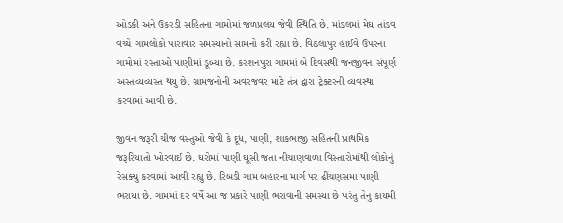ઓડકી અને ઉકરડી સહિતના ગામોમાં જળપ્રલય જેવી સ્થિતિ છે. માંડલમાં મેઘ તાંડવ વચ્ચે ગામલોકો પારાવાર સમસ્યાનો સામનો કરી રહ્યા છે. વિઠલાપુર હાઈવે ઉપરના ગામોમાં રસ્તાઓ પાણીમાં ડૂબ્યા છે. કરશનપુરા ગામમાં બે દિવસથી જનજીવન સંપૂર્ણ અસ્તવ્યવ્યસ્ત થયુ છે. ગ્રામજનોની અવરજવર માટે તંત્ર દ્વારા ટ્રેક્ટરની વ્યવસ્થા કરવામાં આવી છે.

જીવન જરૂરી ચીજ વસ્તુઓ જેવી કે દૂધ, પાણી, શાકભાજી સહિતની પ્રાથમિક જરૂરિયાતો ખોરવાઈ છે. ઘરોમાં પાણી ઘૂસી જતા નીચાણવાળા વિસ્તારોમાંથી લોકોનું રેસક્યુ કરવામાં આવી રહ્યુ છે. રિબડી ગામ બહારના માર્ગ પર ઢીંચણસમા પાણી ભરાયા છે. ગામમાં દર વર્ષે આ જ પ્રકારે પાણી ભરાવાની સમસ્યા છે પરંતુ તેનુ કાયમી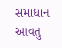સમાધાન આવતુ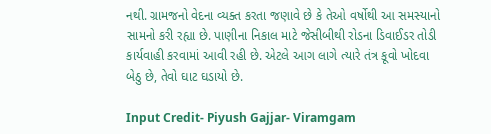નથી. ગ્રામજનો વેદના વ્યક્ત કરતા જણાવે છે કે તેઓ વર્ષોથી આ સમસ્યાનો સામનો કરી રહ્યા છે. પાણીના નિકાલ માટે જેસીબીથી રોડના ડિવાઈડર તોડી કાર્યવાહી કરવામાં આવી રહી છે. એટલે આગ લાગે ત્યારે તંત્ર કૂવો ખોદવા બેઠુ છે, તેવો ઘાટ ઘડાયો છે.

Input Credit- Piyush Gajjar- Viramgam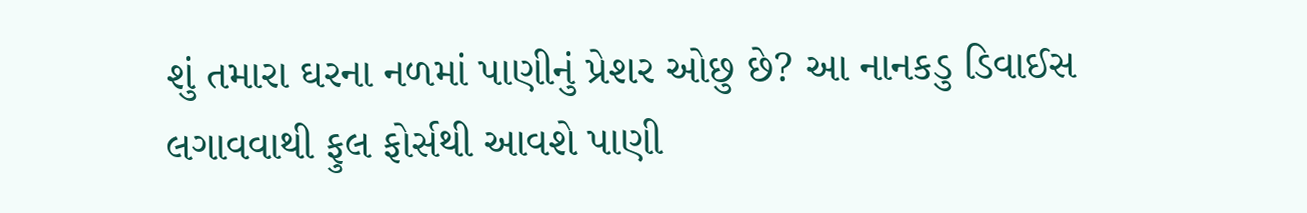શું તમારા ઘરના નળમાં પાણીનું પ્રેશર ઓછુ છે? આ નાનકડુ ડિવાઈસ લગાવવાથી ફુલ ફોર્સથી આવશે પાણી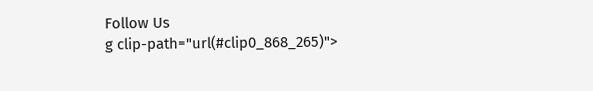Follow Us
g clip-path="url(#clip0_868_265)">